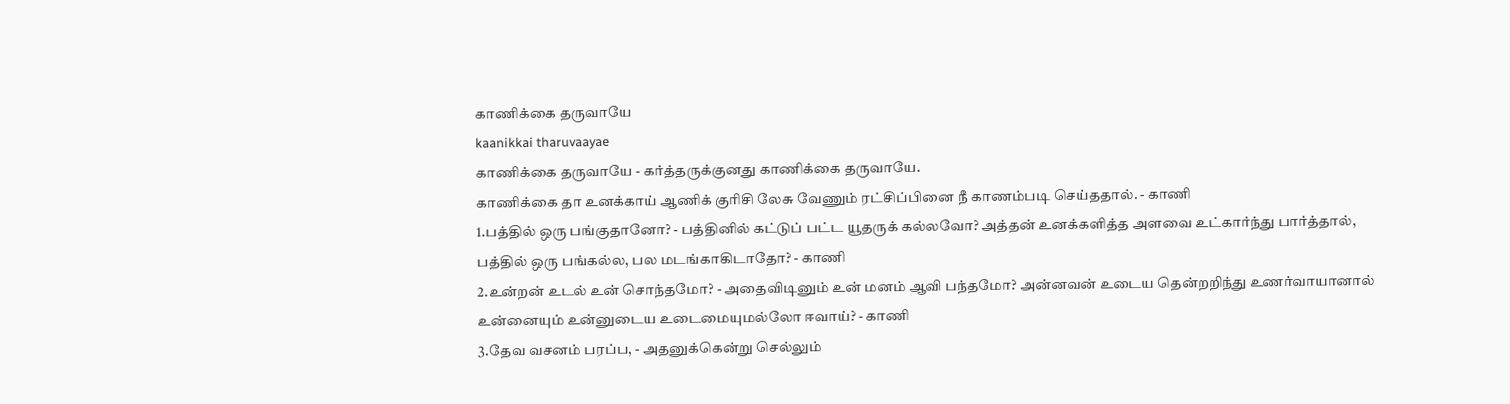காணிக்கை தருவாயே
kaanikkai tharuvaayae
காணிக்கை தருவாயே - கர்த்தருக்குனது காணிக்கை தருவாயே.
காணிக்கை தா உனக்காய் ஆணிக் குரிசி லேசு வேணும் ரட்சிப்பினை நீ காணம்படி செய்ததால். - காணி
1.பத்தில் ஒரு பங்குதானோ? - பத்தினில் கட்டுப் பட்ட யூதருக் கல்லவோ? அத்தன் உனக்களித்த அளவை உட்கார்ந்து பார்த்தால், பத்தில் ஒரு பங்கல்ல, பல மடங்காகிடாதோ? - காணி
2.உன்றன் உடல் உன் சொந்தமோ? - அதைவிடினும் உன் மனம் ஆவி பந்தமோ? அன்னவன் உடைய தென்றறிந்து உணர்வாயானால் உன்னையும் உன்னுடைய உடைமையுமல்லோ ஈவாய்? - காணி
3.தேவ வசனம் பரப்ப, - அதனுக்கென்று செல்லும்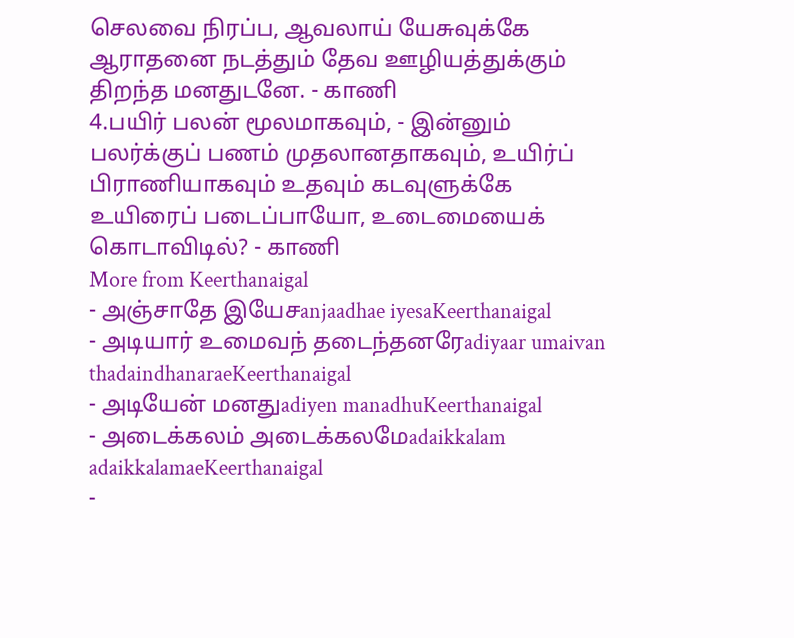செலவை நிரப்ப, ஆவலாய் யேசுவுக்கே ஆராதனை நடத்தும் தேவ ஊழியத்துக்கும் திறந்த மனதுடனே. - காணி
4.பயிர் பலன் மூலமாகவும், - இன்னும் பலர்க்குப் பணம் முதலானதாகவும், உயிர்ப் பிராணியாகவும் உதவும் கடவுளுக்கே உயிரைப் படைப்பாயோ, உடைமையைக் கொடாவிடில்? - காணி
More from Keerthanaigal
- அஞ்சாதே இயேசanjaadhae iyesaKeerthanaigal
- அடியார் உமைவந் தடைந்தனரேadiyaar umaivan thadaindhanaraeKeerthanaigal
- அடியேன் மனதுadiyen manadhuKeerthanaigal
- அடைக்கலம் அடைக்கலமேadaikkalam adaikkalamaeKeerthanaigal
-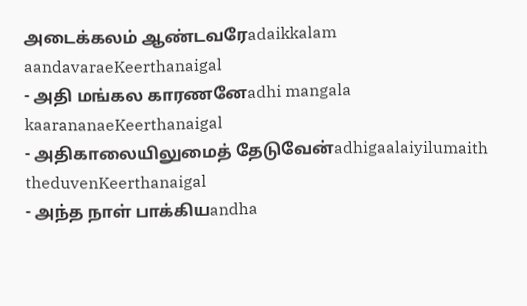அடைக்கலம் ஆண்டவரேadaikkalam aandavaraeKeerthanaigal
- அதி மங்கல காரணனேadhi mangala kaarananaeKeerthanaigal
- அதிகாலையிலுமைத் தேடுவேன்adhigaalaiyilumaith theduvenKeerthanaigal
- அந்த நாள் பாக்கியandha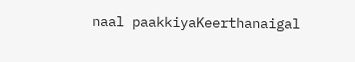naal paakkiyaKeerthanaigal